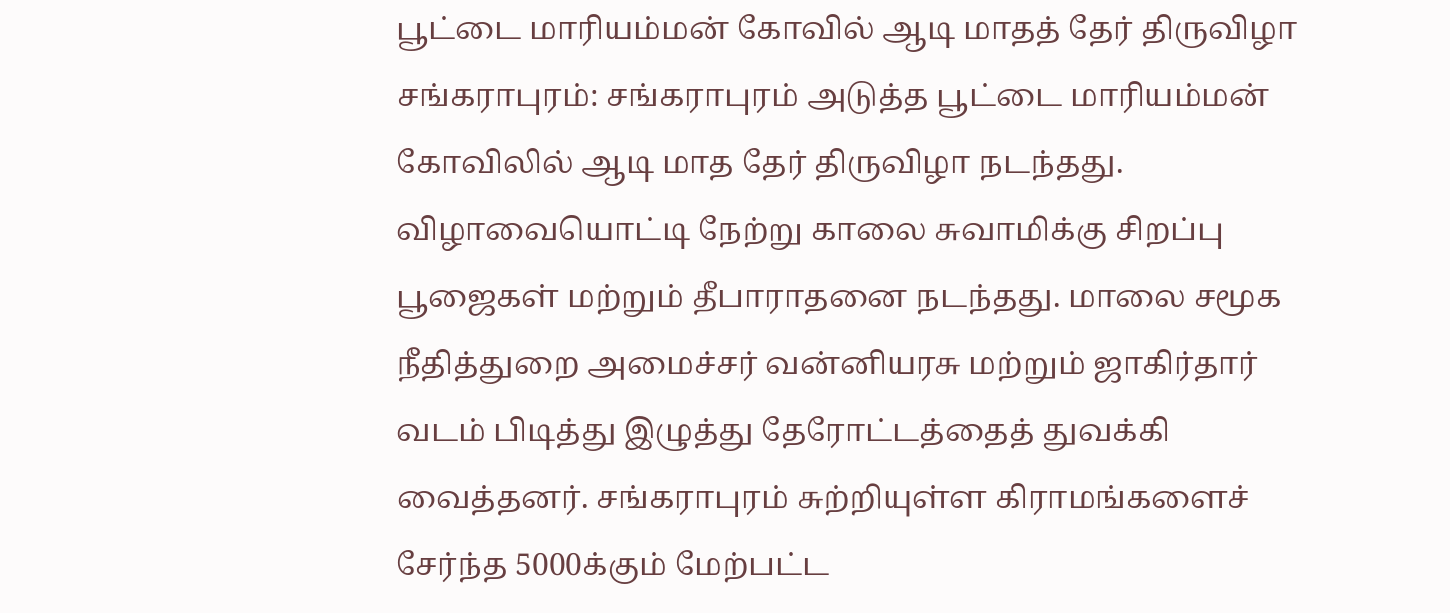பூட்டை மாரியம்மன் கோவில் ஆடி மாதத் தேர் திருவிழா
சங்கராபுரம்: சங்கராபுரம் அடுத்த பூட்டை மாரியம்மன் கோவிலில் ஆடி மாத தேர் திருவிழா நடந்தது.
விழாவையொட்டி நேற்று காலை சுவாமிக்கு சிறப்பு பூஜைகள் மற்றும் தீபாராதனை நடந்தது. மாலை சமூக நீதித்துறை அமைச்சர் வன்னியரசு மற்றும் ஜாகிர்தார் வடம் பிடித்து இழுத்து தேரோட்டத்தைத் துவக்கி வைத்தனர். சங்கராபுரம் சுற்றியுள்ள கிராமங்களைச் சேர்ந்த 5000க்கும் மேற்பட்ட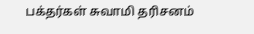பக்தர்கள் சுவாமி தரிசனம்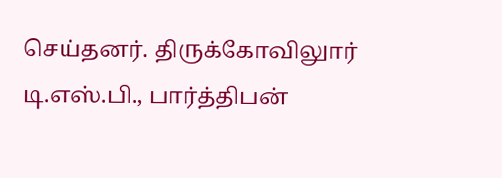செய்தனர். திருக்கோவிலுார் டி.எஸ்.பி., பார்த்திபன்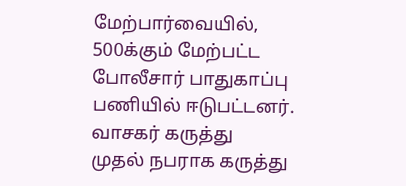மேற்பார்வையில், 500க்கும் மேற்பட்ட போலீசார் பாதுகாப்பு பணியில் ஈடுபட்டனர்.
வாசகர் கருத்து
முதல் நபராக கருத்து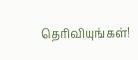தெரிவியுங்கள்!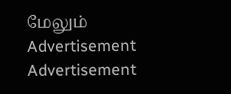மேலும்
Advertisement
Advertisement